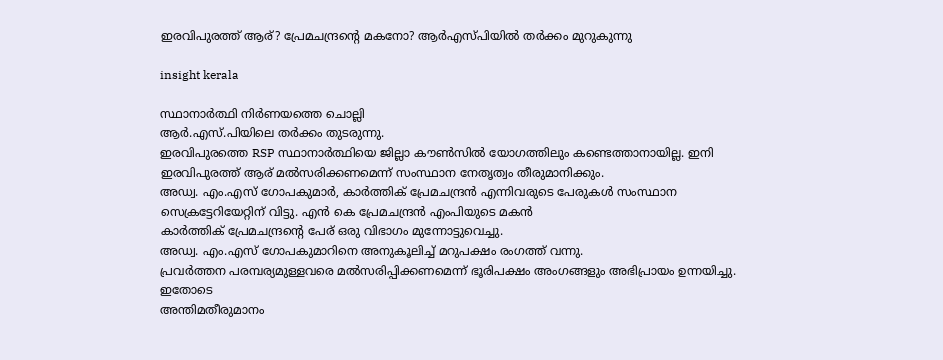ഇരവിപുരത്ത് ആര്? പ്രേമചന്ദ്രൻ്റെ മകനോ? ആർഎസ്പിയിൽ തർക്കം മുറുകുന്നു

insight kerala

സ്ഥാനാർത്ഥി നിർണയത്തെ ചൊല്ലി
ആര്‍.എസ്.പിയിലെ തര്‍ക്കം തുടരുന്നു.
ഇരവിപുരത്തെ RSP സ്ഥാനാര്‍ത്ഥിയെ ജില്ലാ കൗണ്‍സില്‍ യോഗത്തിലും കണ്ടെത്താനായില്ല. ഇനി
ഇരവിപുരത്ത് ആര് മല്‍സരിക്കണമെന്ന് സംസ്ഥാന നേതൃത്വം തീരുമാനിക്കും.
അഡ്വ. എം.എസ് ഗോപകുമാര്‍, കാര്‍ത്തിക് പ്രേമചന്ദ്രന്‍ എന്നിവരുടെ പേരുകള്‍ സംസ്ഥാന സെക്രട്ടേറിയേറ്റിന് വിട്ടു. എൻ കെ പ്രേമചന്ദ്രൻ എംപിയുടെ മകൻ
കാര്‍ത്തിക് പ്രേമചന്ദ്രന്റെ പേര് ഒരു വിഭാഗം മുന്നോട്ടുവെച്ചു.
അഡ്വ. എം.എസ് ഗോപകുമാറിനെ അനുകൂലിച്ച് മറുപക്ഷം രംഗത്ത് വന്നു.
പ്രവര്‍ത്തന പരമ്പര്യമുള്ളവരെ മല്‍സരിപ്പിക്കണമെന്ന് ഭൂരിപക്ഷം അംഗങ്ങളും അഭിപ്രായം ഉന്നയിച്ചു.
ഇതോടെ
അന്തിമതീരുമാനം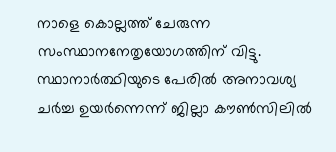നാളെ കൊല്ലത്ത് ചേരുന്ന സംസ്ഥാനനേതൃയോഗത്തിന് വിട്ടു.
സ്ഥാനാർത്ഥിയുടെ പേരിൽ അനാവശ്യ ചർച്ച ഉയർന്നെന്ന് ജില്ലാ കൗൺസിലിൽ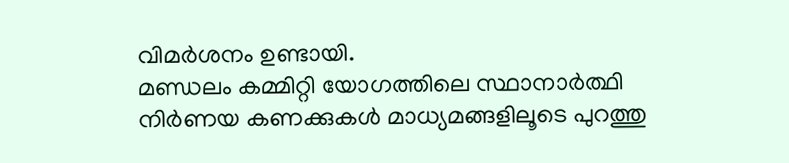വിമർശനം ഉണ്ടായി.
മണ്ഡലം കമ്മിറ്റി യോഗത്തിലെ സ്ഥാനാർത്ഥി നിർണയ കണക്കുകൾ മാധ്യമങ്ങളിലൂടെ പുറത്തു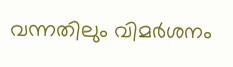വന്നതിലും വിമർശനം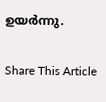ഉയർന്നു.

Share This Article